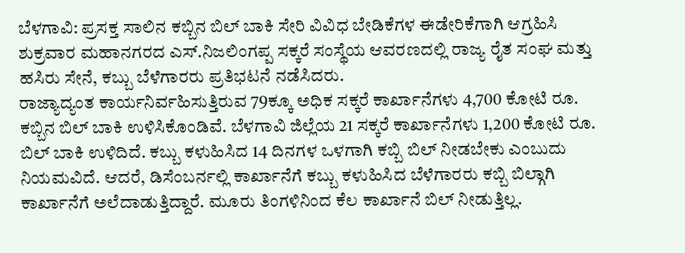ಬೆಳಗಾವಿ: ಪ್ರಸಕ್ತ ಸಾಲಿನ ಕಬ್ಬಿನ ಬಿಲ್ ಬಾಕಿ ಸೇರಿ ವಿವಿಧ ಬೇಡಿಕೆಗಳ ಈಡೇರಿಕೆಗಾಗಿ ಆಗ್ರಹಿಸಿ ಶುಕ್ರವಾರ ಮಹಾನಗರದ ಎಸ್.ನಿಜಲಿಂಗಪ್ಪ ಸಕ್ಕರೆ ಸಂಸ್ಥೆಯ ಆವರಣದಲ್ಲಿ ರಾಜ್ಯ ರೈತ ಸಂಘ ಮತ್ತು ಹಸಿರು ಸೇನೆ, ಕಬ್ಬು ಬೆಳೆಗಾರರು ಪ್ರತಿಭಟನೆ ನಡೆಸಿದರು.
ರಾಜ್ಯಾದ್ಯಂತ ಕಾರ್ಯನಿರ್ವಹಿಸುತ್ತಿರುವ 79ಕ್ಕೂ ಅಧಿಕ ಸಕ್ಕರೆ ಕಾರ್ಖಾನೆಗಳು 4,700 ಕೋಟಿ ರೂ. ಕಬ್ಬಿನ ಬಿಲ್ ಬಾಕಿ ಉಳಿಸಿಕೊಂಡಿವೆ. ಬೆಳಗಾವಿ ಜಿಲ್ಲೆಯ 21 ಸಕ್ಕರೆ ಕಾರ್ಖಾನೆಗಳು 1,200 ಕೋಟಿ ರೂ. ಬಿಲ್ ಬಾಕಿ ಉಳಿದಿದೆ. ಕಬ್ಬು ಕಳುಹಿಸಿದ 14 ದಿನಗಳ ಒಳಗಾಗಿ ಕಬ್ಬಿ ಬಿಲ್ ನೀಡಬೇಕು ಎಂಬುದು ನಿಯಮವಿದೆ. ಆದರೆ, ಡಿಸೆಂಬರ್ನಲ್ಲಿ ಕಾರ್ಖಾನೆಗೆ ಕಬ್ಬು ಕಳುಹಿಸಿದ ಬೆಳೆಗಾರರು ಕಬ್ಬಿ ಬಿಲ್ಗಾಗಿ ಕಾರ್ಖಾನೆಗೆ ಅಲೆದಾಡುತ್ತಿದ್ದಾರೆ. ಮೂರು ತಿಂಗಳಿನಿಂದ ಕೆಲ ಕಾರ್ಖಾನೆ ಬಿಲ್ ನೀಡುತ್ತಿಲ್ಲ.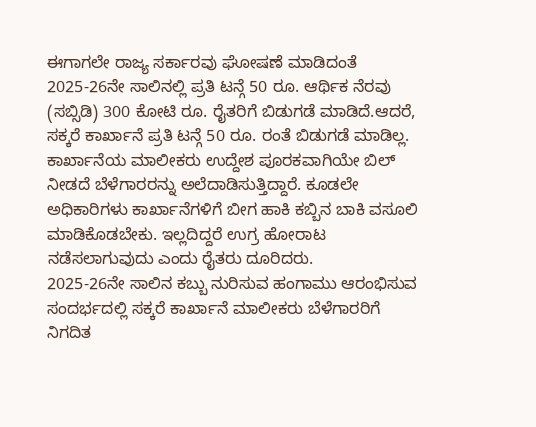ಈಗಾಗಲೇ ರಾಜ್ಯ ಸರ್ಕಾರವು ಘೋಷಣೆ ಮಾಡಿದಂತೆ 2025-26ನೇ ಸಾಲಿನಲ್ಲಿ ಪ್ರತಿ ಟನ್ಗೆ 50 ರೂ. ಆರ್ಥಿಕ ನೆರವು (ಸಬ್ಸಿಡಿ) 300 ಕೋಟಿ ರೂ. ರೈತರಿಗೆ ಬಿಡುಗಡೆ ಮಾಡಿದೆ.ಆದರೆ, ಸಕ್ಕರೆ ಕಾರ್ಖಾನೆ ಪ್ರತಿ ಟನ್ಗೆ 50 ರೂ. ರಂತೆ ಬಿಡುಗಡೆ ಮಾಡಿಲ್ಲ. ಕಾರ್ಖಾನೆಯ ಮಾಲೀಕರು ಉದ್ದೇಶ ಪೂರಕವಾಗಿಯೇ ಬಿಲ್ ನೀಡದೆ ಬೆಳೆಗಾರರನ್ನು ಅಲೆದಾಡಿಸುತ್ತಿದ್ದಾರೆ. ಕೂಡಲೇ ಅಧಿಕಾರಿಗಳು ಕಾರ್ಖಾನೆಗಳಿಗೆ ಬೀಗ ಹಾಕಿ ಕಬ್ಬಿನ ಬಾಕಿ ವಸೂಲಿ ಮಾಡಿಕೊಡಬೇಕು. ಇಲ್ಲದಿದ್ದರೆ ಉಗ್ರ ಹೋರಾಟ ನಡೆಸಲಾಗುವುದು ಎಂದು ರೈತರು ದೂರಿದರು.
2025-26ನೇ ಸಾಲಿನ ಕಬ್ಬು ನುರಿಸುವ ಹಂಗಾಮು ಆರಂಭಿಸುವ ಸಂದರ್ಭದಲ್ಲಿ ಸಕ್ಕರೆ ಕಾರ್ಖಾನೆ ಮಾಲೀಕರು ಬೆಳೆಗಾರರಿಗೆ ನಿಗದಿತ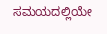ಸಮಯದಲ್ಲಿಯೇ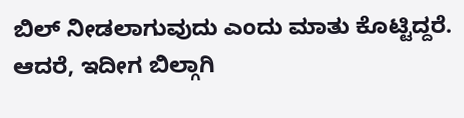ಬಿಲ್ ನೀಡಲಾಗುವುದು ಎಂದು ಮಾತು ಕೊಟ್ಟಿದ್ದರೆ. ಆದರೆ, ಇದೀಗ ಬಿಲ್ಗಾಗಿ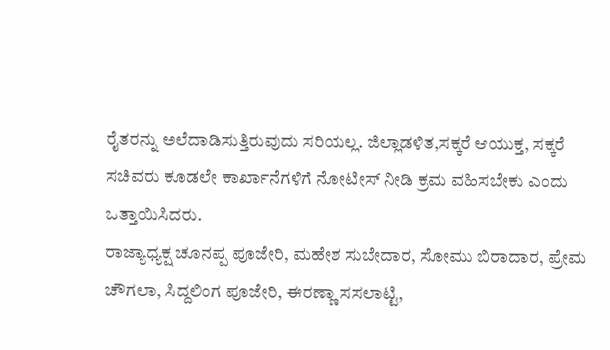ರೈತರನ್ನು ಅಲೆದಾಡಿಸುತ್ತಿರುವುದು ಸರಿಯಲ್ಲ. ಜಿಲ್ಲಾಡಳಿತ,ಸಕ್ಕರೆ ಆಯುಕ್ತ, ಸಕ್ಕರೆ ಸಚಿವರು ಕೂಡಲೇ ಕಾರ್ಖಾನೆಗಳಿಗೆ ನೋಟೀಸ್ ನೀಡಿ ಕ್ರಮ ವಹಿಸಬೇಕು ಎಂದು ಒತ್ತಾಯಿಸಿದರು.
ರಾಜ್ಯಾಧ್ಯಕ್ಷ ಚೂನಪ್ಪ ಪೂಜೇರಿ, ಮಹೇಶ ಸುಬೇದಾರ, ಸೋಮು ಬಿರಾದಾರ, ಪ್ರೇಮ ಚೌಗಲಾ, ಸಿದ್ದಲಿಂಗ ಪೂಜೇರಿ, ಈರಣ್ಣಾ ಸಸಲಾಟ್ಟಿ,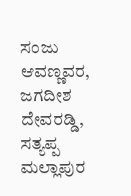ಸಂಜು ಆವಣ್ಣವರ, ಜಗದೀಶ ದೇವರಡ್ಡಿ, ಸತ್ಯಪ್ಪ ಮಲ್ಲಾಪುರ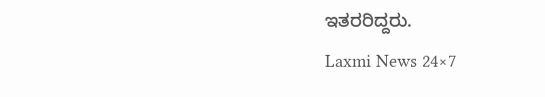ಇತರರಿದ್ದರು.
Laxmi News 24×7